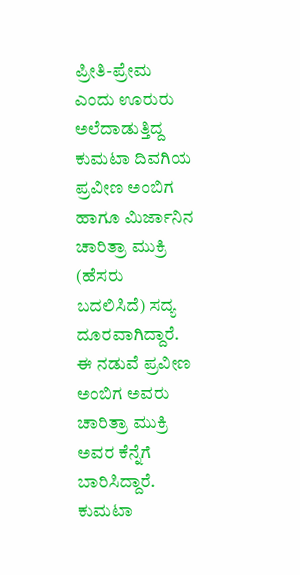ಪ್ರೀತಿ-ಪ್ರೇಮ ಎಂದು ಊರುರು ಅಲೆದಾಡುತ್ತಿದ್ದ ಕುಮಟಾ ದಿವಗಿಯ ಪ್ರವೀಣ ಅಂಬಿಗ ಹಾಗೂ ಮಿರ್ಜಾನಿನ ಚಾರಿತ್ರಾ ಮುಕ್ರಿ (ಹೆಸರು ಬದಲಿಸಿದೆ) ಸದ್ಯ ದೂರವಾಗಿದ್ದಾರೆ. ಈ ನಡುವೆ ಪ್ರವೀಣ ಅಂಬಿಗ ಅವರು ಚಾರಿತ್ರಾ ಮುಕ್ರಿ ಅವರ ಕೆನ್ನೆಗೆ ಬಾರಿಸಿದ್ದಾರೆ.
ಕುಮಟಾ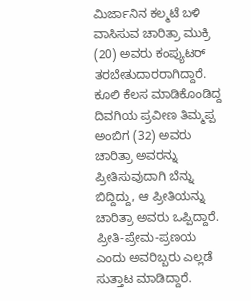ಮಿರ್ಜಾನಿನ ಕಲ್ಮಟೆ ಬಳಿ ವಾಸಿಸುವ ಚಾರಿತ್ರಾ ಮುಕ್ರಿ (20) ಅವರು ಕಂಪ್ಯುಟರ್ ತರಬೇತುದಾರರಾಗಿದ್ದಾರೆ. ಕೂಲಿ ಕೆಲಸ ಮಾಡಿಕೊಂಡಿದ್ದ ದಿವಗಿಯ ಪ್ರವೀಣ ತಿಮ್ಮಪ್ಪ ಅಂಬಿಗ (32) ಅವರು ಚಾರಿತ್ರಾ ಅವರನ್ನು ಪ್ರೀತಿಸುವುದಾಗಿ ಬೆನ್ನು ಬಿದ್ದಿದ್ದು, ಆ ಪ್ರೀತಿಯನ್ನು ಚಾರಿತ್ರಾ ಅವರು ಒಪ್ಪಿದ್ದಾರೆ. ಪ್ರೀತಿ-ಪ್ರೇಮ-ಪ್ರಣಯ ಎಂದು ಅವರಿಬ್ಬರು ಎಲ್ಲಡೆ ಸುತ್ತಾಟ ಮಾಡಿದ್ದಾರೆ.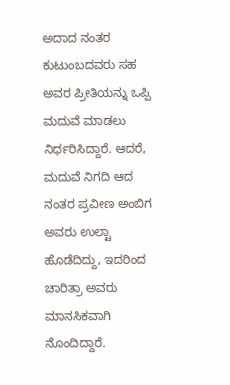ಅದಾದ ನಂತರ ಕುಟುಂಬದವರು ಸಹ ಅವರ ಪ್ರೀತಿಯನ್ನು ಒಪ್ಪಿ ಮದುವೆ ಮಾಡಲು ನಿರ್ಧರಿಸಿದ್ದಾರೆ. ಆದರೆ, ಮದುವೆ ನಿಗದಿ ಆದ ನಂತರ ಪ್ರವೀಣ ಅಂಬಿಗ ಅವರು ಉಲ್ಟಾ ಹೊಡೆದಿದ್ದು, ಇದರಿಂದ ಚಾರಿತ್ರಾ ಅವರು ಮಾನಸಿಕವಾಗಿ ನೊಂದಿದ್ದಾರೆ.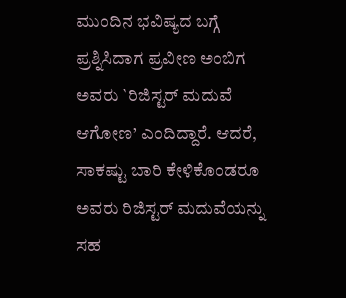ಮುಂದಿನ ಭವಿಷ್ಯದ ಬಗ್ಗೆ ಪ್ರಶ್ನಿಸಿದಾಗ ಪ್ರವೀಣ ಅಂಬಿಗ ಅವರು `ರಿಜಿಸ್ಟರ್ ಮದುವೆ ಆಗೋಣ’ ಎಂದಿದ್ದಾರೆ. ಆದರೆ, ಸಾಕಷ್ಟು ಬಾರಿ ಕೇಳಿಕೊಂಡರೂ ಅವರು ರಿಜಿಸ್ಟರ್ ಮದುವೆಯನ್ನು ಸಹ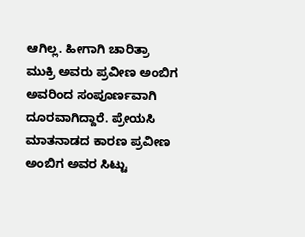ಆಗಿಲ್ಲ. ಹೀಗಾಗಿ ಚಾರಿತ್ರಾ ಮುಕ್ರಿ ಅವರು ಪ್ರವೀಣ ಅಂಬಿಗ ಅವರಿಂದ ಸಂಪೂರ್ಣವಾಗಿ ದೂರವಾಗಿದ್ದಾರೆ. ಪ್ರೇಯಸಿ ಮಾತನಾಡದ ಕಾರಣ ಪ್ರವೀಣ ಅಂಬಿಗ ಅವರ ಸಿಟ್ಟು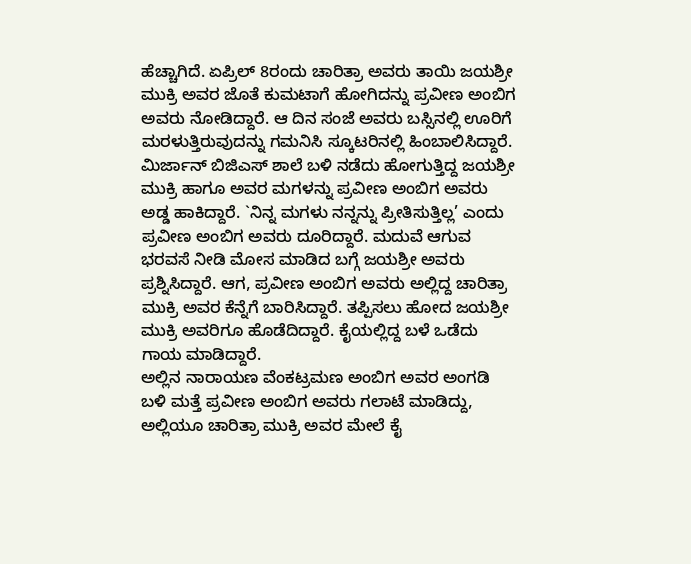ಹೆಚ್ಚಾಗಿದೆ. ಏಪ್ರಿಲ್ 8ರಂದು ಚಾರಿತ್ರಾ ಅವರು ತಾಯಿ ಜಯಶ್ರೀ ಮುಕ್ರಿ ಅವರ ಜೊತೆ ಕುಮಟಾಗೆ ಹೋಗಿದನ್ನು ಪ್ರವೀಣ ಅಂಬಿಗ ಅವರು ನೋಡಿದ್ದಾರೆ. ಆ ದಿನ ಸಂಜೆ ಅವರು ಬಸ್ಸಿನಲ್ಲಿ ಊರಿಗೆ ಮರಳುತ್ತಿರುವುದನ್ನು ಗಮನಿಸಿ ಸ್ಕೂಟರಿನಲ್ಲಿ ಹಿಂಬಾಲಿಸಿದ್ದಾರೆ.
ಮಿರ್ಜಾನ್ ಬಿಜಿಎಸ್ ಶಾಲೆ ಬಳಿ ನಡೆದು ಹೋಗುತ್ತಿದ್ದ ಜಯಶ್ರೀ ಮುಕ್ರಿ ಹಾಗೂ ಅವರ ಮಗಳನ್ನು ಪ್ರವೀಣ ಅಂಬಿಗ ಅವರು ಅಡ್ಡ ಹಾಕಿದ್ದಾರೆ. `ನಿನ್ನ ಮಗಳು ನನ್ನನ್ನು ಪ್ರೀತಿಸುತ್ತಿಲ್ಲ’ ಎಂದು ಪ್ರವೀಣ ಅಂಬಿಗ ಅವರು ದೂರಿದ್ದಾರೆ. ಮದುವೆ ಆಗುವ ಭರವಸೆ ನೀಡಿ ಮೋಸ ಮಾಡಿದ ಬಗ್ಗೆ ಜಯಶ್ರೀ ಅವರು ಪ್ರಶ್ನಿಸಿದ್ದಾರೆ. ಆಗ, ಪ್ರವೀಣ ಅಂಬಿಗ ಅವರು ಅಲ್ಲಿದ್ದ ಚಾರಿತ್ರಾ ಮುಕ್ರಿ ಅವರ ಕೆನ್ನೆಗೆ ಬಾರಿಸಿದ್ದಾರೆ. ತಪ್ಪಿಸಲು ಹೋದ ಜಯಶ್ರೀ ಮುಕ್ರಿ ಅವರಿಗೂ ಹೊಡೆದಿದ್ದಾರೆ. ಕೈಯಲ್ಲಿದ್ದ ಬಳೆ ಒಡೆದು ಗಾಯ ಮಾಡಿದ್ದಾರೆ.
ಅಲ್ಲಿನ ನಾರಾಯಣ ವೆಂಕಟ್ರಮಣ ಅಂಬಿಗ ಅವರ ಅಂಗಡಿ ಬಳಿ ಮತ್ತೆ ಪ್ರವೀಣ ಅಂಬಿಗ ಅವರು ಗಲಾಟೆ ಮಾಡಿದ್ದು, ಅಲ್ಲಿಯೂ ಚಾರಿತ್ರಾ ಮುಕ್ರಿ ಅವರ ಮೇಲೆ ಕೈ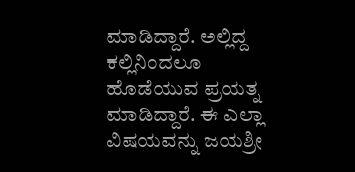ಮಾಡಿದ್ದಾರೆ. ಅಲ್ಲಿದ್ದ ಕಲ್ಲಿನಿಂದಲೂ ಹೊಡೆಯುವ ಪ್ರಯತ್ನ ಮಾಡಿದ್ದಾರೆ. ಈ ಎಲ್ಲಾ ವಿಷಯವನ್ನು ಜಯಶ್ರೀ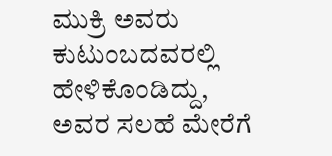ಮುಕ್ರಿ ಅವರು ಕುಟುಂಬದವರಲ್ಲಿ ಹೇಳಿಕೊಂಡಿದ್ದು, ಅವರ ಸಲಹೆ ಮೇರೆಗೆ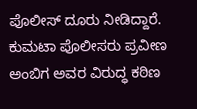ಪೊಲೀಸ್ ದೂರು ನೀಡಿದ್ದಾರೆ. ಕುಮಟಾ ಪೊಲೀಸರು ಪ್ರವೀಣ ಅಂಬಿಗ ಅವರ ವಿರುದ್ಧ ಕಠಿಣ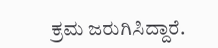ಕ್ರಮ ಜರುಗಿಸಿದ್ದಾರೆ.